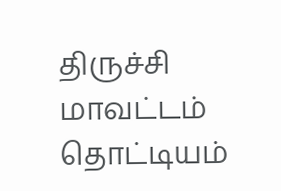திருச்சி மாவட்டம் தொட்டியம்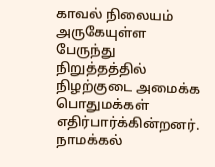காவல் நிலையம் அருகேயுள்ள பேருந்து நிறுத்தத்தில் நிழற்குடை அமைக்க பொதுமக்கள் எதிர்பார்க்கின்றனர்.
நாமக்கல்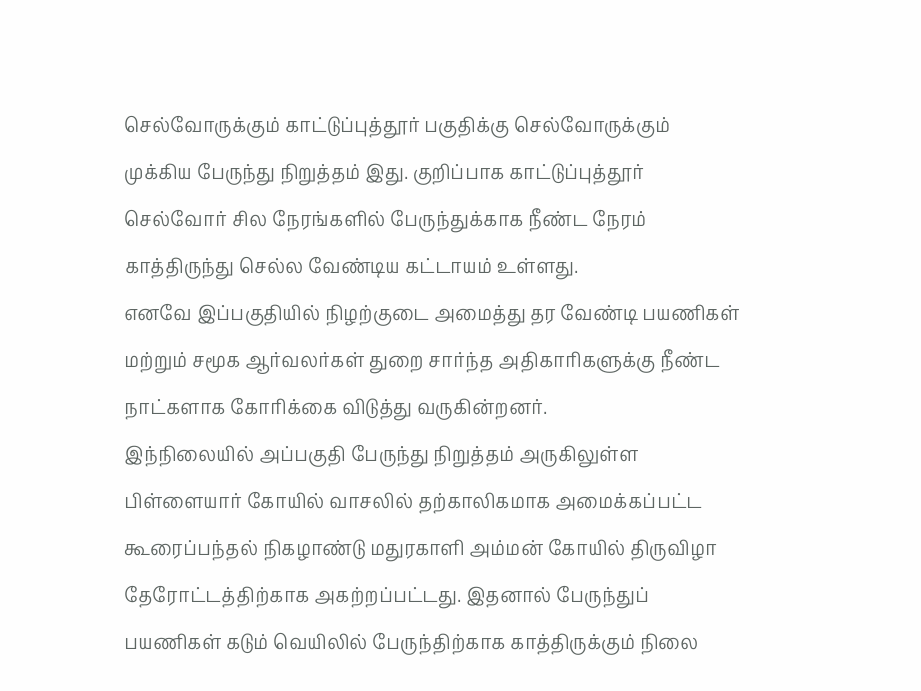செல்வோருக்கும் காட்டுப்புத்தூர் பகுதிக்கு செல்வோருக்கும் முக்கிய பேருந்து நிறுத்தம் இது. குறிப்பாக காட்டுப்புத்தூர் செல்வோர் சில நேரங்களில் பேருந்துக்காக நீண்ட நேரம் காத்திருந்து செல்ல வேண்டிய கட்டாயம் உள்ளது.
எனவே இப்பகுதியில் நிழற்குடை அமைத்து தர வேண்டி பயணிகள் மற்றும் சமூக ஆர்வலர்கள் துறை சார்ந்த அதிகாரிகளுக்கு நீண்ட நாட்களாக கோரிக்கை விடுத்து வருகின்றனர்.
இந்நிலையில் அப்பகுதி பேருந்து நிறுத்தம் அருகிலுள்ள பிள்ளையார் கோயில் வாசலில் தற்காலிகமாக அமைக்கப்பட்ட கூரைப்பந்தல் நிகழாண்டு மதுரகாளி அம்மன் கோயில் திருவிழா தேரோட்டத்திற்காக அகற்றப்பட்டது. இதனால் பேருந்துப் பயணிகள் கடும் வெயிலில் பேருந்திற்காக காத்திருக்கும் நிலை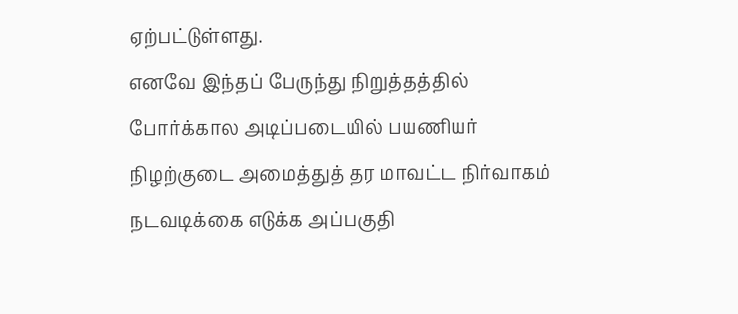ஏற்பட்டுள்ளது.
எனவே இந்தப் பேருந்து நிறுத்தத்தில் போர்க்கால அடிப்படையில் பயணியர் நிழற்குடை அமைத்துத் தர மாவட்ட நிர்வாகம் நடவடிக்கை எடுக்க அப்பகுதி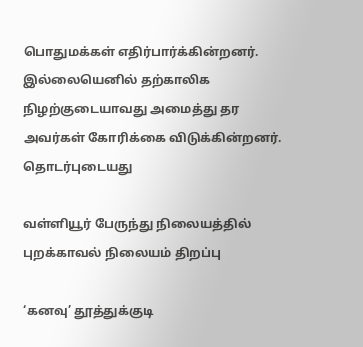பொதுமக்கள் எதிர்பார்க்கின்றனர்.
இல்லையெனில் தற்காலிக நிழற்குடையாவது அமைத்து தர அவர்கள் கோரிக்கை விடுக்கின்றனர்.
தொடர்புடையது

வள்ளியூர் பேருந்து நிலையத்தில் புறக்காவல் நிலையம் திறப்பு

‘கனவு’ தூத்துக்குடி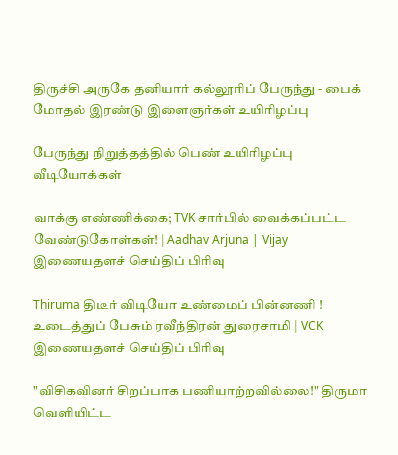திருச்சி அருகே தனியார் கல்லூரிப் பேருந்து - பைக் மோதல் இரண்டு இளைஞர்கள் உயிரிழப்பு

பேருந்து நிறுத்தத்தில் பெண் உயிரிழப்பு
வீடியோக்கள்

வாக்கு எண்ணிக்கை; TVK சார்பில் வைக்கப்பட்ட வேண்டுகோள்கள்! | Aadhav Arjuna | Vijay
இணையதளச் செய்திப் பிரிவு

Thiruma திடீர் விடியோ உண்மைப் பின்னணி ! உடைத்துப் பேசும் ரவீந்திரன் துரைசாமி | VCK
இணையதளச் செய்திப் பிரிவு

"விசிகவினர் சிறப்பாக பணியாற்றவில்லை!" திருமா வெளியிட்ட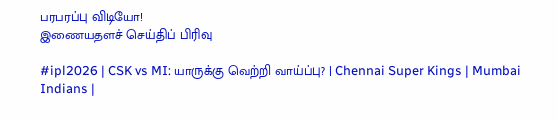பரபரப்பு விடியோ!
இணையதளச் செய்திப் பிரிவு

#ipl2026 | CSK vs MI: யாருக்கு வெற்றி வாய்ப்பு? | Chennai Super Kings | Mumbai Indians |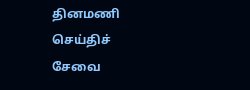தினமணி செய்திச் சேவை